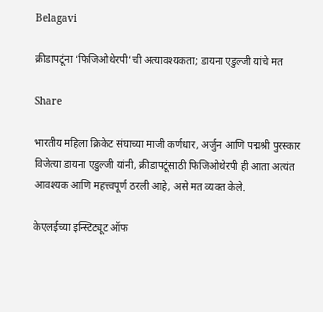Belagavi

क्रीडापटूंना ‘फिजिओथेरपी’ची अत्यावश्यकता; डायना एडुल्जी यांचे मत

Share

भारतीय महिला क्रिकेट संघाच्या माजी कर्णधार, अर्जुन आणि पद्मश्री पुरस्कार विजेत्या डायना एडुल्जी यांनी, क्रीडापटूंसाठी फिजिओथेरपी ही आता अत्यंत आवश्यक आणि महत्त्वपूर्ण ठरली आहे, असे मत व्यक्त केले.

केएलईच्या इन्स्टिट्यूट ऑफ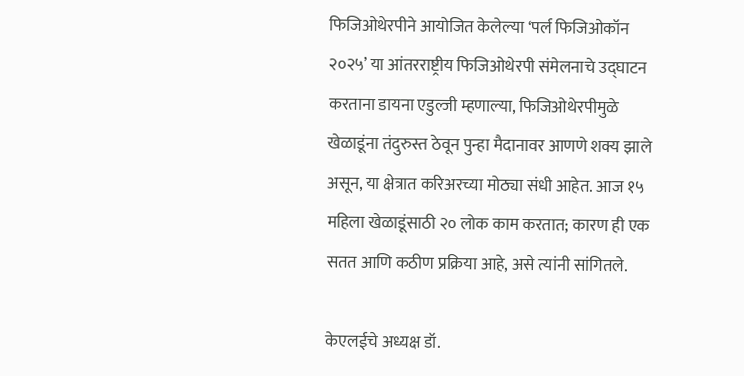फिजिओथेरपीने आयोजित केलेल्या ‘पर्ल फिजिओकॉन २०२५’ या आंतरराष्ट्रीय फिजिओथेरपी संमेलनाचे उद्घाटन करताना डायना एडुल्जी म्हणाल्या, फिजिओथेरपीमुळे खेळाडूंना तंदुरुस्त ठेवून पुन्हा मैदानावर आणणे शक्य झाले असून, या क्षेत्रात करिअरच्या मोठ्या संधी आहेत. आज १५ महिला खेळाडूंसाठी २० लोक काम करतात; कारण ही एक सतत आणि कठीण प्रक्रिया आहे, असे त्यांनी सांगितले.

केएलईचे अध्यक्ष डॉ.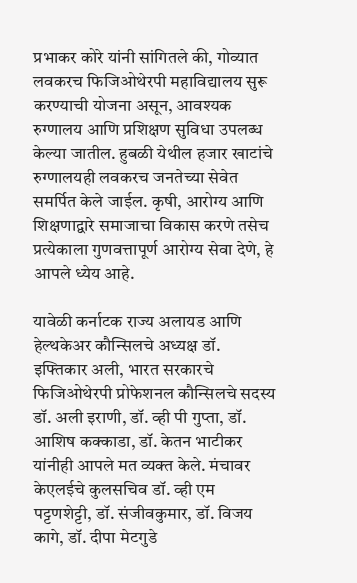प्रभाकर कोरे यांनी सांगितले की, गोव्यात लवकरच फिजिओथेरपी महाविद्यालय सुरू करण्याची योजना असून, आवश्यक रुग्णालय आणि प्रशिक्षण सुविधा उपलब्ध केल्या जातील. हुबळी येथील हजार खाटांचे रुग्णालयही लवकरच जनतेच्या सेवेत समर्पित केले जाईल. कृषी, आरोग्य आणि शिक्षणाद्वारे समाजाचा विकास करणे तसेच प्रत्येकाला गुणवत्तापूर्ण आरोग्य सेवा देणे, हे आपले ध्येय आहे.

यावेळी कर्नाटक राज्य अलायड आणि हेल्थकेअर कौन्सिलचे अध्यक्ष डॉ. इफ्तिकार अली, भारत सरकारचे फिजिओथेरपी प्रोफेशनल कौन्सिलचे सदस्य डॉ. अली इराणी, डॉ. व्ही पी गुप्ता, डॉ. आशिष कक्काडा, डॉ. केतन भाटीकर यांनीही आपले मत व्यक्त केले. मंचावर केएलईचे कुलसचिव डॉ. व्ही एम पट्टणशेट्टी, डॉ. संजीवकुमार, डॉ. विजय कागे, डॉ. दीपा मेटगुडे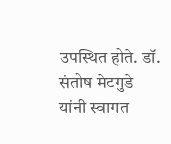उपस्थित होते. डॉ. संतोष मेटगुडे यांनी स्वागत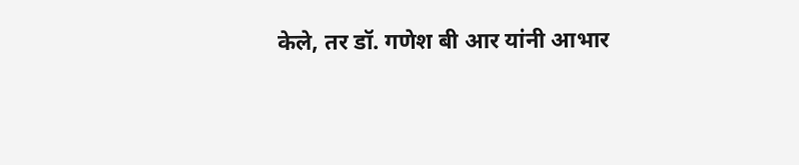केले, तर डॉ. गणेश बी आर यांनी आभार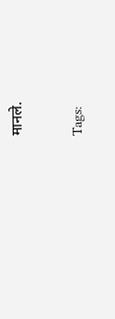मानले.

Tags: